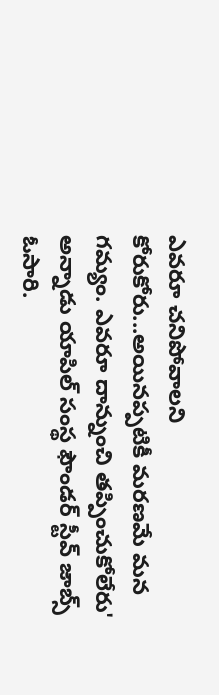ఎవరూ చనిపోవాలని కోరుకోరు...అయినప్పటికీ మరణమే మన గమ్యం. ఎవరూ దాన్నుంచి తప్పించుకోలేరు' అన్నాడు యాపిల్ సంస్థ ఫౌండర్ స్టీవ్ జాబ్స్ ఓసారి.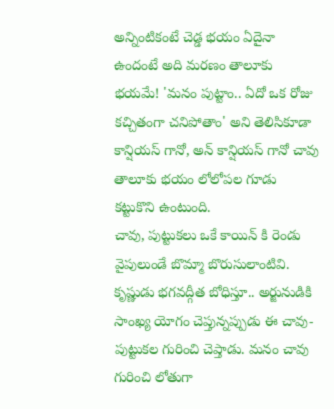అన్నింటికంటే చెడ్డ భయం ఏదైనా ఉందంటే అది మరణం తాలూకు భయమే! 'మనం పుట్టాం.. ఏదో ఒక రోజు కచ్చితంగా చనిపోతాం' అని తెలిసికూడా కాన్షియస్ గానో, అన్ కాన్షియస్ గానో చావు తాలూకు భయం లోలోపల గూడు కట్టుకొని ఉంటుంది.
చావు, పుట్టుకలు ఒకే కాయిన్ కి రెండు వైపులుండే బొమ్మా బొరుసులాంటివి. కృష్ణుడు భగవద్గీత బోధిస్తూ.. అర్జునుడికి సాంఖ్య యోగం చెప్తున్నప్పుడు ఈ చావు-పుట్టుకల గురించి చెప్తాడు. మనం చావు గురించి లోతుగా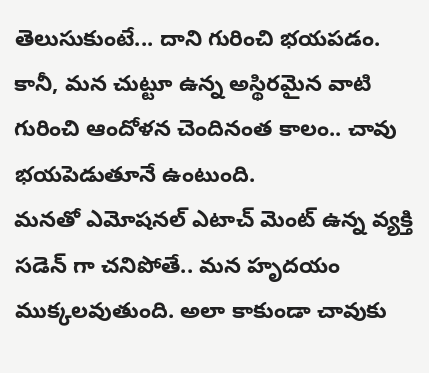తెలుసుకుంటే... దాని గురించి భయపడం. కానీ, మన చుట్టూ ఉన్న అస్థిరమైన వాటి గురించి ఆందోళన చెందినంత కాలం.. చావు భయపెడుతూనే ఉంటుంది.
మనతో ఎమోషనల్ ఎటాచ్ మెంట్ ఉన్న వ్యక్తి సడెన్ గా చనిపోతే.. మన హృదయం ముక్కలవుతుంది. అలా కాకుండా చావుకు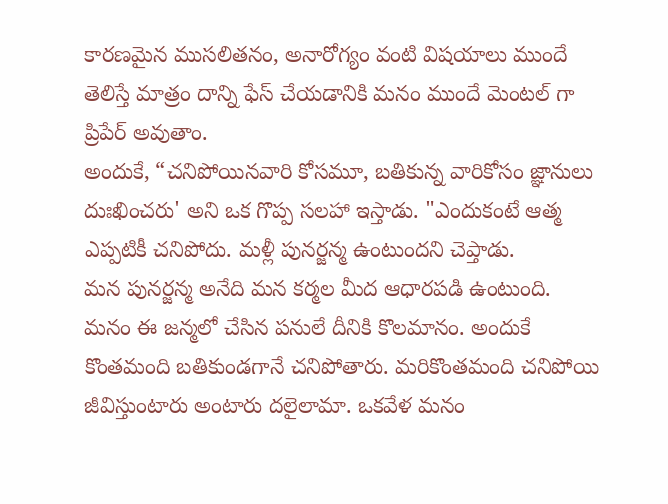కారణమైన ముసలితనం, అనారోగ్యం వంటి విషయాలు ముందే తెలిస్తే మాత్రం దాన్ని ఫేస్ చేయడానికి మనం ముందే మెంటల్ గా ప్రిపేర్ అవుతాం.
అందుకే, “చనిపోయినవారి కోసమూ, బతికున్న వారికోసం జ్ఞానులు దుఃఖించరు' అని ఒక గొప్ప సలహా ఇస్తాడు. "ఎందుకంటే ఆత్మ ఎప్పటికీ చనిపోదు. మళ్లీ పునర్జన్మ ఉంటుందని చెప్తాడు.
మన పునర్జన్మ అనేది మన కర్మల మీద ఆధారపడి ఉంటుంది.
మనం ఈ జన్మలో చేసిన పనులే దీనికి కొలమానం. అందుకే కొంతమంది బతికుండగానే చనిపోతారు. మరికొంతమంది చనిపోయి జీవిస్తుంటారు అంటారు దలైలామా. ఒకవేళ మనం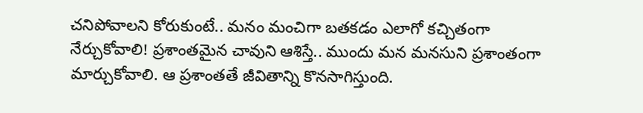చనిపోవాలని కోరుకుంటే.. మనం మంచిగా బతకడం ఎలాగో కచ్చితంగా నేర్చుకోవాలి! ప్రశాంతమైన చావుని ఆశిస్తే.. ముందు మన మనసుని ప్రశాంతంగా మార్చుకోవాలి. ఆ ప్రశాంతతే జీవితాన్ని కొనసాగిస్తుంది.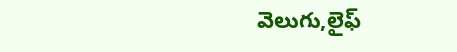వెలుగు,లైఫ్